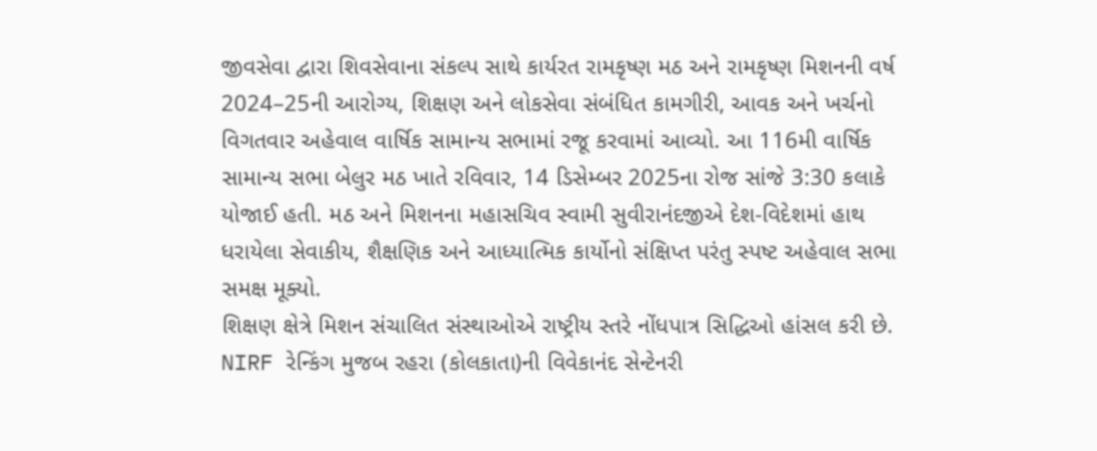જીવસેવા દ્વારા શિવસેવાના સંકલ્પ સાથે કાર્યરત રામકૃષ્ણ મઠ અને રામકૃષ્ણ મિશનની વર્ષ 2024–25ની આરોગ્ય, શિક્ષણ અને લોકસેવા સંબંધિત કામગીરી, આવક અને ખર્ચનો વિગતવાર અહેવાલ વાર્ષિક સામાન્ય સભામાં રજૂ કરવામાં આવ્યો. આ 116મી વાર્ષિક સામાન્ય સભા બેલુર મઠ ખાતે રવિવાર, 14 ડિસેમ્બર 2025ના રોજ સાંજે 3:30 કલાકે યોજાઈ હતી. મઠ અને મિશનના મહાસચિવ સ્વામી સુવીરાનંદજીએ દેશ-વિદેશમાં હાથ ધરાયેલા સેવાકીય, શૈક્ષણિક અને આધ્યાત્મિક કાર્યોનો સંક્ષિપ્ત પરંતુ સ્પષ્ટ અહેવાલ સભા સમક્ષ મૂક્યો.
શિક્ષણ ક્ષેત્રે મિશન સંચાલિત સંસ્થાઓએ રાષ્ટ્રીય સ્તરે નોંધપાત્ર સિદ્ધિઓ હાંસલ કરી છે. NIRF રેન્કિંગ મુજબ રહરા (કોલકાતા)ની વિવેકાનંદ સેન્ટેનરી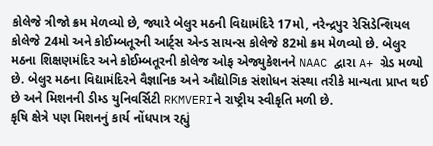કોલેજે ત્રીજો ક્રમ મેળવ્યો છે, જ્યારે બેલુર મઠની વિદ્યામંદિરે 17મો, નરેન્દ્રપુર રેસિડેન્શિયલ કોલેજે 24મો અને કોઈમ્બતૂરની આર્ટ્સ એન્ડ સાયન્સ કોલેજે 82મો ક્રમ મેળવ્યો છે. બેલુર મઠના શિક્ષણમંદિર અને કોઈમ્બતૂરની કોલેજ ઓફ એજ્યુકેશનને NAAC દ્વારા A+ ગ્રેડ મળ્યો છે. બેલુર મઠના વિદ્યામંદિરને વૈજ્ઞાનિક અને ઔદ્યોગિક સંશોધન સંસ્થા તરીકે માન્યતા પ્રાપ્ત થઈ છે અને મિશનની ડીમ્ડ યુનિવર્સિટી RKMVERIને રાષ્ટ્રીય સ્વીકૃતિ મળી છે.
કૃષિ ક્ષેત્રે પણ મિશનનું કાર્ય નોંધપાત્ર રહ્યું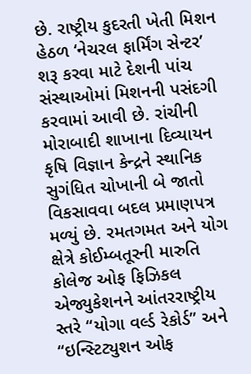છે. રાષ્ટ્રીય કુદરતી ખેતી મિશન હેઠળ ‘નેચરલ ફાર્મિંગ સેન્ટર’ શરૂ કરવા માટે દેશની પાંચ સંસ્થાઓમાં મિશનની પસંદગી કરવામાં આવી છે. રાંચીની મોરાબાદી શાખાના દિવ્યાયન કૃષિ વિજ્ઞાન કેન્દ્રને સ્થાનિક સુગંધિત ચોખાની બે જાતો વિકસાવવા બદલ પ્રમાણપત્ર મળ્યું છે. રમતગમત અને યોગ ક્ષેત્રે કોઈમ્બતૂરની મારુતિ કોલેજ ઓફ ફિઝિકલ એજ્યુકેશનને આંતરરાષ્ટ્રીય સ્તરે “યોગા વર્લ્ડ રેકોર્ડ” અને “ઇન્સ્ટિટ્યુશન ઓફ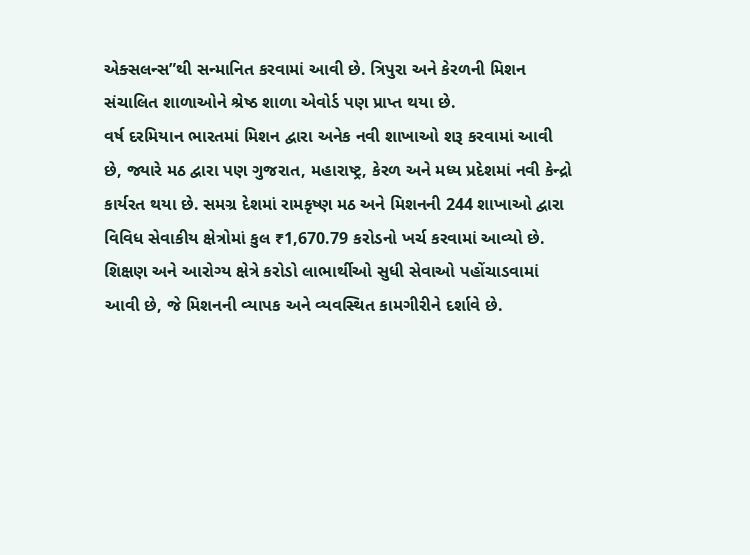એક્સલન્સ”થી સન્માનિત કરવામાં આવી છે. ત્રિપુરા અને કેરળની મિશન સંચાલિત શાળાઓને શ્રેષ્ઠ શાળા એવોર્ડ પણ પ્રાપ્ત થયા છે.
વર્ષ દરમિયાન ભારતમાં મિશન દ્વારા અનેક નવી શાખાઓ શરૂ કરવામાં આવી છે, જ્યારે મઠ દ્વારા પણ ગુજરાત, મહારાષ્ટ્ર, કેરળ અને મધ્ય પ્રદેશમાં નવી કેન્દ્રો કાર્યરત થયા છે. સમગ્ર દેશમાં રામકૃષ્ણ મઠ અને મિશનની 244 શાખાઓ દ્વારા વિવિધ સેવાકીય ક્ષેત્રોમાં કુલ ₹1,670.79 કરોડનો ખર્ચ કરવામાં આવ્યો છે. શિક્ષણ અને આરોગ્ય ક્ષેત્રે કરોડો લાભાર્થીઓ સુધી સેવાઓ પહોંચાડવામાં આવી છે, જે મિશનની વ્યાપક અને વ્યવસ્થિત કામગીરીને દર્શાવે છે.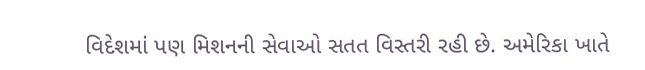વિદેશમાં પણ મિશનની સેવાઓ સતત વિસ્તરી રહી છે. અમેરિકા ખાતે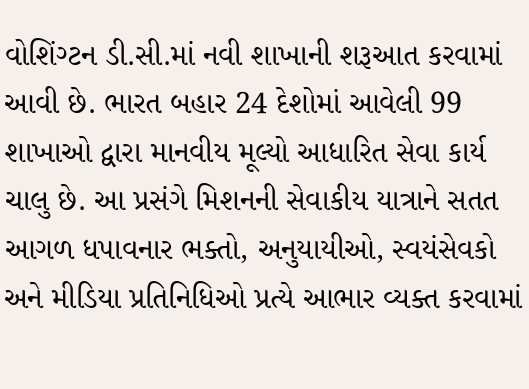વોશિંગ્ટન ડી.સી.માં નવી શાખાની શરૂઆત કરવામાં આવી છે. ભારત બહાર 24 દેશોમાં આવેલી 99 શાખાઓ દ્વારા માનવીય મૂલ્યો આધારિત સેવા કાર્ય ચાલુ છે. આ પ્રસંગે મિશનની સેવાકીય યાત્રાને સતત આગળ ધપાવનાર ભક્તો, અનુયાયીઓ, સ્વયંસેવકો અને મીડિયા પ્રતિનિધિઓ પ્રત્યે આભાર વ્યક્ત કરવામાં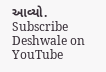આવ્યો.
Subscribe Deshwale on YouTube